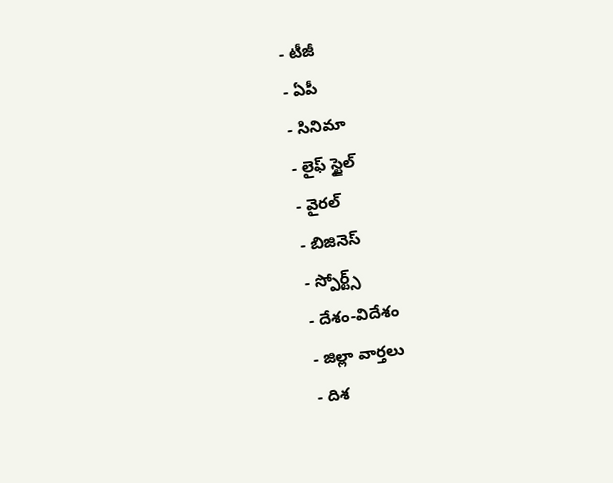- టీజీ
- ఏపీ
- సినిమా
- లైఫ్ స్టైల్
- వైరల్
- బిజినెస్
- స్పోర్ట్స్
- దేశం-విదేశం
- జిల్లా వార్తలు
- దిశ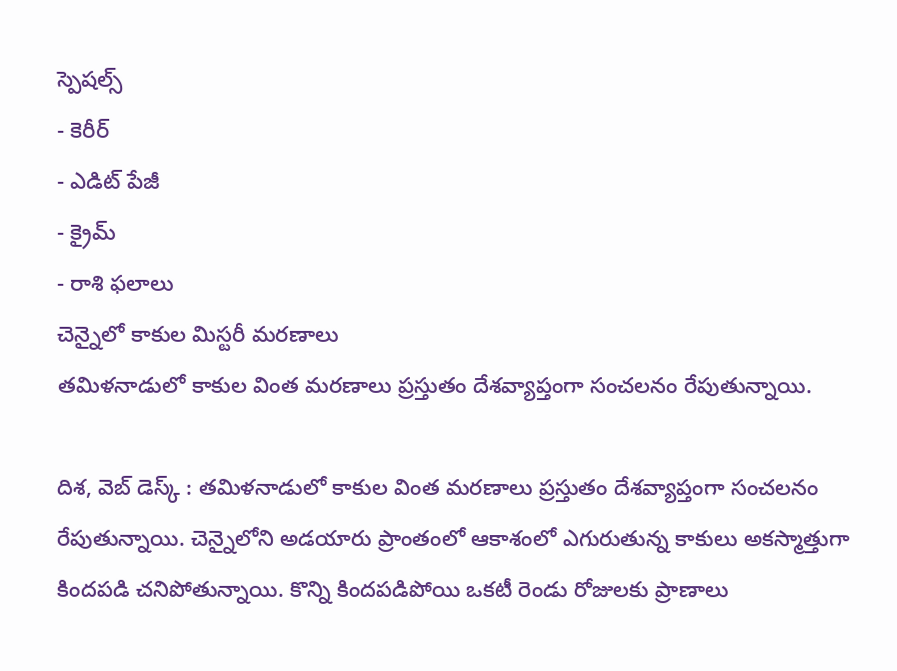స్పెషల్స్
- కెరీర్
- ఎడిట్ పేజీ
- క్రైమ్
- రాశి ఫలాలు
చెన్నైలో కాకుల మిస్టరీ మరణాలు
తమిళనాడులో కాకుల వింత మరణాలు ప్రస్తుతం దేశవ్యాప్తంగా సంచలనం రేపుతున్నాయి.

దిశ, వెబ్ డెస్క్ : తమిళనాడులో కాకుల వింత మరణాలు ప్రస్తుతం దేశవ్యాప్తంగా సంచలనం రేపుతున్నాయి. చెన్నైలోని అడయారు ప్రాంతంలో ఆకాశంలో ఎగురుతున్న కాకులు అకస్మాత్తుగా కిందపడి చనిపోతున్నాయి. కొన్ని కిందపడిపోయి ఒకటీ రెండు రోజులకు ప్రాణాలు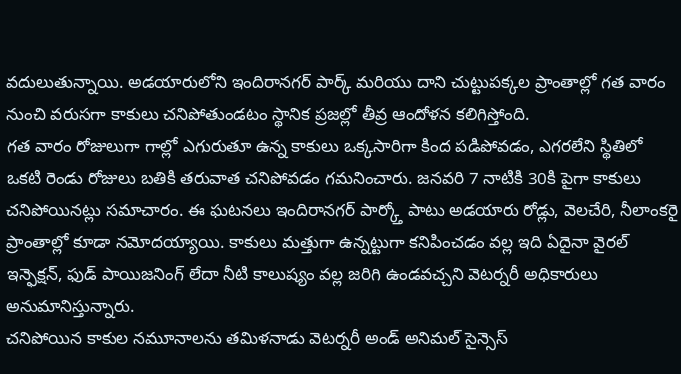వదులుతున్నాయి. అడయారులోని ఇందిరానగర్ పార్క్ మరియు దాని చుట్టుపక్కల ప్రాంతాల్లో గత వారం నుంచి వరుసగా కాకులు చనిపోతుండటం స్థానిక ప్రజల్లో తీవ్ర ఆందోళన కలిగిస్తోంది.
గత వారం రోజులుగా గాల్లో ఎగురుతూ ఉన్న కాకులు ఒక్కసారిగా కింద పడిపోవడం, ఎగరలేని స్థితిలో ఒకటి రెండు రోజులు బతికి తరువాత చనిపోవడం గమనించారు. జనవరి 7 నాటికి 30కి పైగా కాకులు చనిపోయినట్లు సమాచారం. ఈ ఘటనలు ఇందిరానగర్ పార్క్తో పాటు అడయారు రోడ్లు, వెలచేరి, నీలాంకరై ప్రాంతాల్లో కూడా నమోదయ్యాయి. కాకులు మత్తుగా ఉన్నట్టుగా కనిపించడం వల్ల ఇది ఏదైనా వైరల్ ఇన్ఫెక్షన్, ఫుడ్ పాయిజనింగ్ లేదా నీటి కాలుష్యం వల్ల జరిగి ఉండవచ్చని వెటర్నరీ అధికారులు అనుమానిస్తున్నారు.
చనిపోయిన కాకుల నమూనాలను తమిళనాడు వెటర్నరీ అండ్ అనిమల్ సైన్సెస్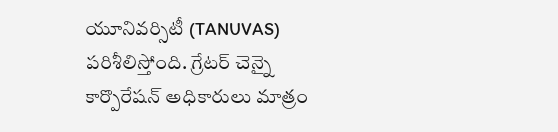యూనివర్సిటీ (TANUVAS) పరిశీలిస్తోంది. గ్రేటర్ చెన్నై కార్పొరేషన్ అధికారులు మాత్రం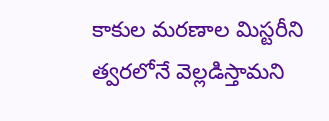కాకుల మరణాల మిస్టరీని త్వరలోనే వెల్లడిస్తామని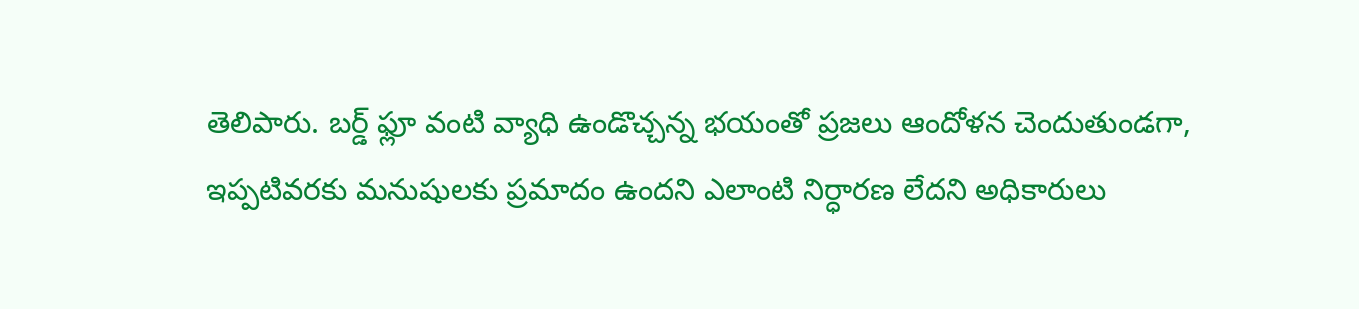తెలిపారు. బర్డ్ ఫ్లూ వంటి వ్యాధి ఉండొచ్చన్న భయంతో ప్రజలు ఆందోళన చెందుతుండగా, ఇప్పటివరకు మనుషులకు ప్రమాదం ఉందని ఎలాంటి నిర్ధారణ లేదని అధికారులు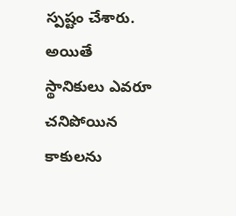స్పష్టం చేశారు. అయితే స్థానికులు ఎవరూ చనిపోయిన కాకులను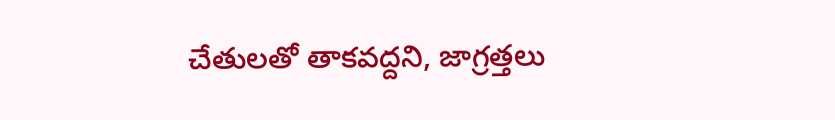చేతులతో తాకవద్దని, జాగ్రత్తలు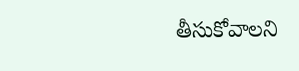తీసుకోవాలని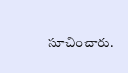సూచించారు.